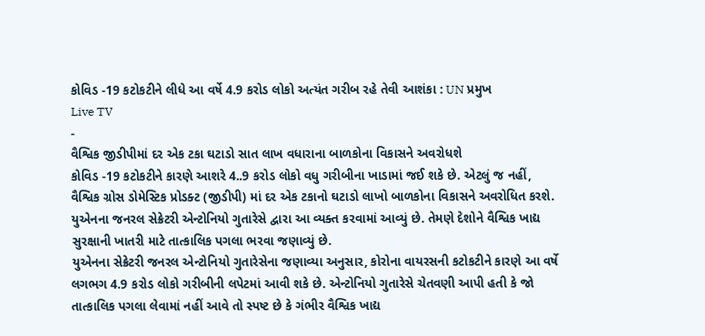કોવિડ -19 કટોકટીને લીધે આ વર્ષે 4.9 કરોડ લોકો અત્યંત ગરીબ રહે તેવી આશંકા : UN પ્રમુખ
Live TV
-
વૈશ્વિક જીડીપીમાં દર એક ટકા ઘટાડો સાત લાખ વધારાના બાળકોના વિકાસને અવરોધશે
કોવિડ -19 કટોકટીને કારણે આશરે 4..9 કરોડ લોકો વધુ ગરીબીના ખાડામાં જઈ શકે છે. એટલું જ નહીં, વૈશ્વિક ગ્રોસ ડોમેસ્ટિક પ્રોડક્ટ (જીડીપી) માં દર એક ટકાનો ઘટાડો લાખો બાળકોના વિકાસને અવરોધિત કરશે. યુએનના જનરલ સેક્રેટરી એન્ટોનિયો ગુતારેસે દ્વારા આ વ્યક્ત કરવામાં આવ્યું છે. તેમણે દેશોને વૈશ્વિક ખાદ્ય સુરક્ષાની ખાતરી માટે તાત્કાલિક પગલા ભરવા જણાવ્યું છે.
યુએનના સેક્રેટરી જનરલ એન્ટોનિયો ગુતારેસેના જણાવ્યા અનુસાર, કોરોના વાયરસની કટોકટીને કારણે આ વર્ષે લગભગ 4.9 કરોડ લોકો ગરીબીની લપેટમાં આવી શકે છે. એન્ટોનિયો ગુતારેસે ચેતવણી આપી હતી કે જો તાત્કાલિક પગલા લેવામાં નહીં આવે તો સ્પષ્ટ છે કે ગંભીર વૈશ્વિક ખાદ્ય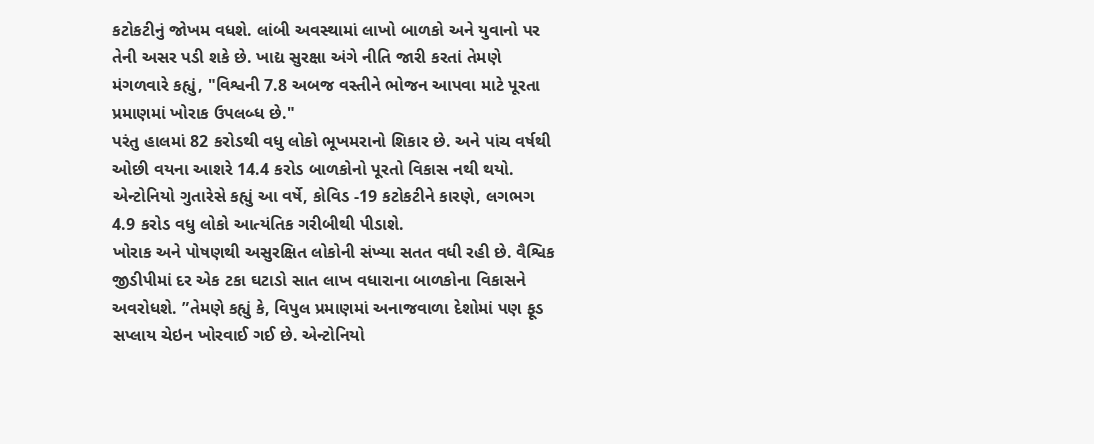કટોકટીનું જોખમ વધશે. લાંબી અવસ્થામાં લાખો બાળકો અને યુવાનો પર તેની અસર પડી શકે છે. ખાદ્ય સુરક્ષા અંગે નીતિ જારી કરતાં તેમણે મંગળવારે કહ્યું, "વિશ્વની 7.8 અબજ વસ્તીને ભોજન આપવા માટે પૂરતા પ્રમાણમાં ખોરાક ઉપલબ્ધ છે."
પરંતુ હાલમાં 82 કરોડથી વધુ લોકો ભૂખમરાનો શિકાર છે. અને પાંચ વર્ષથી ઓછી વયના આશરે 14.4 કરોડ બાળકોનો પૂરતો વિકાસ નથી થયો. એન્ટોનિયો ગુતારેસે કહ્યું આ વર્ષે, કોવિડ -19 કટોકટીને કારણે, લગભગ 4.9 કરોડ વધુ લોકો આત્યંતિક ગરીબીથી પીડાશે.
ખોરાક અને પોષણથી અસુરક્ષિત લોકોની સંખ્યા સતત વધી રહી છે. વૈશ્વિક જીડીપીમાં દર એક ટકા ઘટાડો સાત લાખ વધારાના બાળકોના વિકાસને અવરોધશે. ”તેમણે કહ્યું કે, વિપુલ પ્રમાણમાં અનાજવાળા દેશોમાં પણ ફૂડ સપ્લાય ચેઇન ખોરવાઈ ગઈ છે. એન્ટોનિયો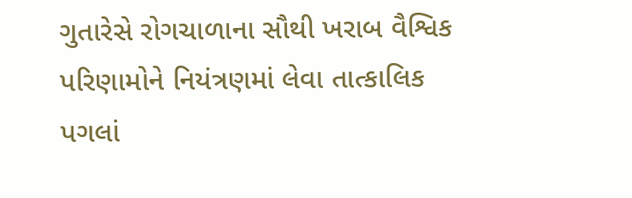ગુતારેસે રોગચાળાના સૌથી ખરાબ વૈશ્વિક પરિણામોને નિયંત્રણમાં લેવા તાત્કાલિક પગલાં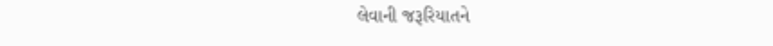લેવાની જરૂરિયાતને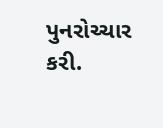પુનરોચ્ચાર કરી.